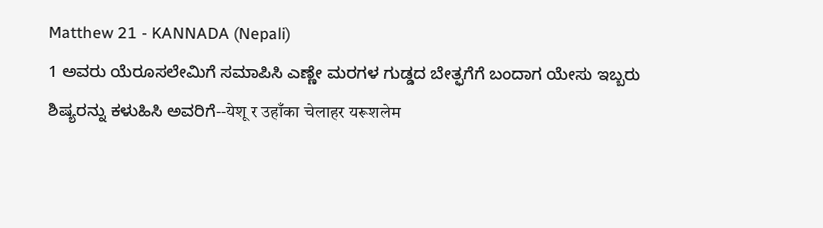Matthew 21 - KANNADA (Nepali)
1 ಅವರು ಯೆರೂಸಲೇಮಿಗೆ ಸಮಾಪಿಸಿ ಎಣ್ಣೇ ಮರಗಳ ಗುಡ್ಡದ ಬೇತ್ಫಗೆಗೆ ಬಂದಾಗ ಯೇಸು ಇಬ್ಬರು ಶಿಷ್ಯರನ್ನು ಕಳುಹಿಸಿ ಅವರಿಗೆ--येशू र उहाँका चेलाहर यरूशलेम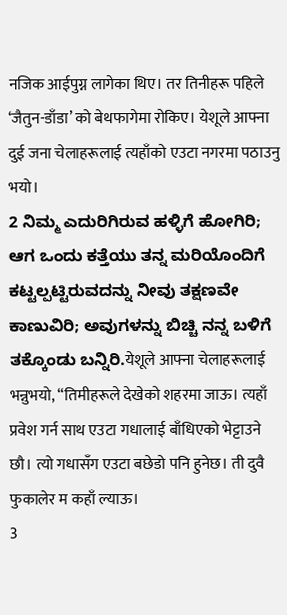नजिक आईपुग्न लागेका थिए। तर तिनीहरू पहिले ‘जैतुन-डाँडा’ को बेथफागेमा रोकिए। येशूले आफ्ना दुई जना चेलाहरूलाई त्यहाँको एउटा नगरमा पठाउनु भयो।
2 ನಿಮ್ಮ ಎದುರಿಗಿರುವ ಹಳ್ಳಿಗೆ ಹೋಗಿರಿ; ಆಗ ಒಂದು ಕತ್ತೆಯು ತನ್ನ ಮರಿಯೊಂದಿಗೆ ಕಟ್ಟಲ್ಪಟ್ಟಿರುವದನ್ನು ನೀವು ತಕ್ಷಣವೇ ಕಾಣುವಿರಿ; ಅವುಗಳನ್ನು ಬಿಚ್ಚಿ ನನ್ನ ಬಳಿಗೆ ತಕ್ಕೊಂಡು ಬನ್ನಿರಿ.येशूले आफ्ना चेलाहरूलाई भन्नुभयो, “तिमीहरूले देखेको शहरमा जाऊ। त्यहाँ प्रवेश गर्न साथ एउटा गधालाई बाँधिएको भेट्टाउने छौ। त्यो गधासँग एउटा बछेडो पनि हुनेछ। ती दुवै फुकालेर म कहाँ ल्याऊ।
3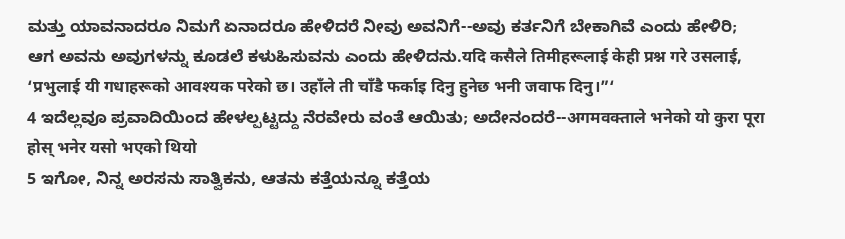ಮತ್ತು ಯಾವನಾದರೂ ನಿಮಗೆ ಏನಾದರೂ ಹೇಳಿದರೆ ನೀವು ಅವನಿಗೆ--ಅವು ಕರ್ತನಿಗೆ ಬೇಕಾಗಿವೆ ಎಂದು ಹೇಳಿರಿ; ಆಗ ಅವನು ಅವುಗಳನ್ನು ಕೂಡಲೆ ಕಳುಹಿಸುವನು ಎಂದು ಹೇಳಿದನು.यदि कसैले तिमीहरूलाई केही प्रश्न गरे उसलाई, ‘प्रभुलाई यी गधाहरूको आवश्यक परेको छ। उहाँले ती चाँडै फर्काइ दिनु हुनेछ भनी जवाफ दिनु।”‘
4 ಇದೆಲ್ಲವೂ ಪ್ರವಾದಿಯಿಂದ ಹೇಳಲ್ಪಟ್ಟದ್ದು ನೆರವೇರು ವಂತೆ ಆಯಿತು; ಅದೇನಂದರೆ--अगमवक्ताले भनेको यो कुरा पूरा होस् भनेर यसो भएको थियो
5 ಇಗೋ, ನಿನ್ನ ಅರಸನು ಸಾತ್ವಿಕನು, ಆತನು ಕತ್ತೆಯನ್ನೂ ಕತ್ತೆಯ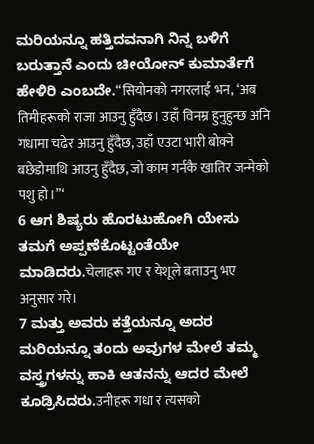ಮರಿಯನ್ನೂ ಹತ್ತಿದವನಾಗಿ ನಿನ್ನ ಬಳಿಗೆ ಬರುತ್ತಾನೆ ಎಂದು ಚೀಯೋನ್ ಕುಮಾರ್ತೆಗೆ ಹೇಳಿರಿ ಎಂಬದೇ.“सियोनको नगरलाई भन, ‘अब तिमीहरूको राजा आउनु हुँदैछ। उहाँ विनम्र हुनुहुन्छ अनि गधामा चढेर आउनु हुँदैछ, उहाँ एउटा भारी बोक्ने बछेडोमाथि आउनु हुँदैछ, जो काम गर्नकै खातिर जन्मेको पशु हो।”‘
6 ಆಗ ಶಿಷ್ಯರು ಹೊರಟುಹೋಗಿ ಯೇಸು ತಮಗೆ ಅಪ್ಪಣೆಕೊಟ್ಟಂತೆಯೇ ಮಾಡಿದರು.चेलाहरू गए र येशूले बताउनु भए अनुसार गरे।
7 ಮತ್ತು ಅವರು ಕತ್ತೆಯನ್ನೂ ಅದರ ಮರಿಯನ್ನೂ ತಂದು ಅವುಗಳ ಮೇಲೆ ತಮ್ಮ ವಸ್ತ್ರಗಳನ್ನು ಹಾಕಿ ಆತನನ್ನು ಆದರ ಮೇಲೆ ಕೂಡ್ರಿಸಿದರು.उनीहरू गधा र त्यसको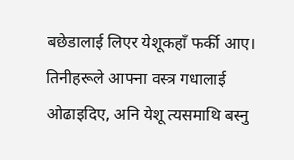बछेडालाई लिएर येशूकहाँ फर्की आए। तिनीहरूले आफ्ना वस्त्र गधालाई ओढाइदिए, अनि येशू त्यसमाथि बस्नु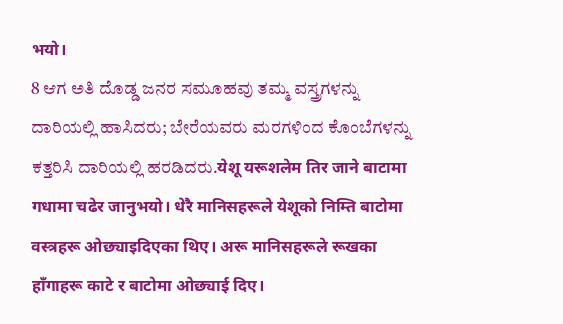भयो।
8 ಆಗ ಅತಿ ದೊಡ್ಡ ಜನರ ಸಮೂಹವು ತಮ್ಮ ವಸ್ತ್ರಗಳನ್ನು ದಾರಿಯಲ್ಲಿ ಹಾಸಿದರು; ಬೇರೆಯವರು ಮರಗಳಿಂದ ಕೊಂಬೆಗಳನ್ನು ಕತ್ತರಿಸಿ ದಾರಿಯಲ್ಲಿ ಹರಡಿದರು.येशू यरूशलेम तिर जाने बाटामा गधामा चढेर जानुभयो। धेरै मानिसहरूले येशूको निम्ति बाटोमा वस्त्रहरू ओछ्याइदिएका थिए। अरू मानिसहरूले रूखका हाँगाहरू काटे र बाटोमा ओछ्याई दिए।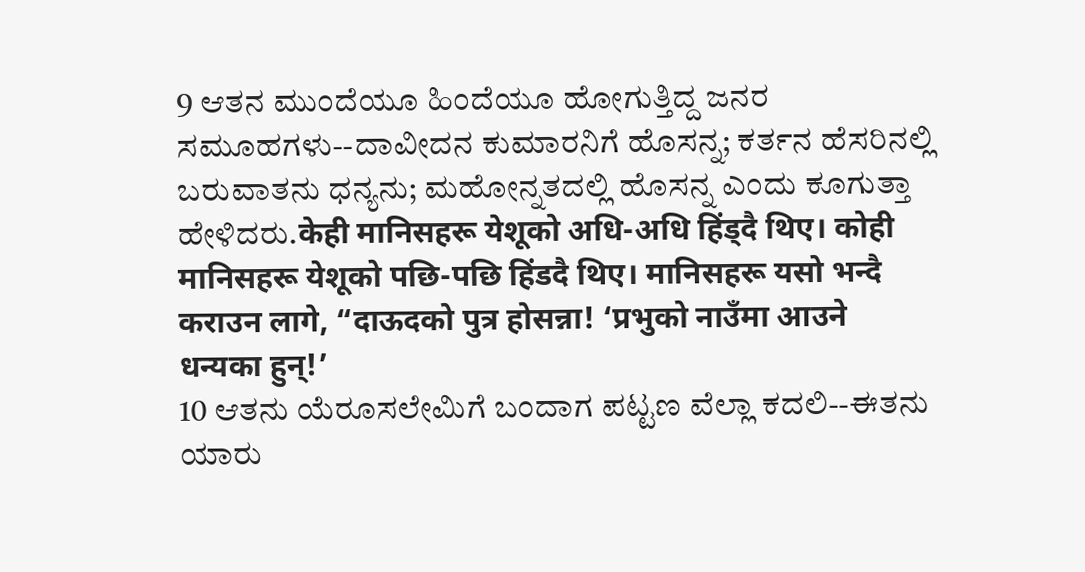9 ಆತನ ಮುಂದೆಯೂ ಹಿಂದೆಯೂ ಹೋಗುತ್ತಿದ್ದ ಜನರ ಸಮೂಹಗಳು--ದಾವೀದನ ಕುಮಾರನಿಗೆ ಹೊಸನ್ನ; ಕರ್ತನ ಹೆಸರಿನಲ್ಲಿ ಬರುವಾತನು ಧನ್ಯನು; ಮಹೋನ್ನತದಲ್ಲಿ ಹೊಸನ್ನ ಎಂದು ಕೂಗುತ್ತಾ ಹೇಳಿದರು.केही मानिसहरू येशूको अधि-अधि हिंड्दै थिए। कोही मानिसहरू येशूको पछि-पछि हिंडदै थिए। मानिसहरू यसो भन्दै कराउन लागे, “दाऊदको पुत्र होसन्ना! ‘प्रभुको नाउँमा आउने धन्यका हुन्!’
10 ಆತನು ಯೆರೂಸಲೇಮಿಗೆ ಬಂದಾಗ ಪಟ್ಟಣ ವೆಲ್ಲಾ ಕದಲಿ--ಈತನು ಯಾರು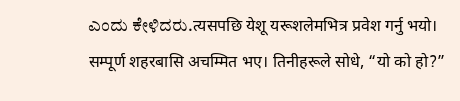ಎಂದು ಕೇಳಿದರು.त्यसपछि येशू यरूशलेमभित्र प्रवेश गर्नु भयो। सम्पूर्ण शहरबासि अचम्मित भए। तिनीहरूले सोधे, “यो को हो?”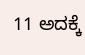11 ಅದಕ್ಕೆ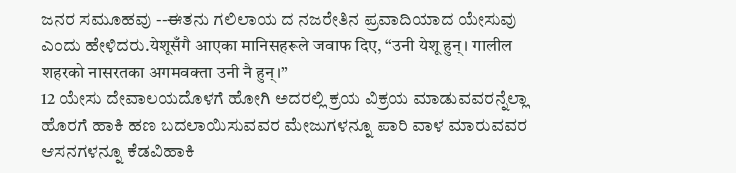ಜನರ ಸಮೂಹವು --ಈತನು ಗಲಿಲಾಯ ದ ನಜರೇತಿನ ಪ್ರವಾದಿಯಾದ ಯೇಸುವು ಎಂದು ಹೇಳಿದರು.येशूसँगै आएका मानिसहरूले जवाफ दिए, “उनी येशू हुन्। गालील शहरको नासरतका अगमवक्ता उनी नै हुन्।”
12 ಯೇಸು ದೇವಾಲಯದೊಳಗೆ ಹೋಗಿ ಅದರಲ್ಲಿ ಕ್ರಯ ವಿಕ್ರಯ ಮಾಡುವವರನ್ನೆಲ್ಲಾ ಹೊರಗೆ ಹಾಕಿ ಹಣ ಬದಲಾಯಿಸುವವರ ಮೇಜುಗಳನ್ನೂ ಪಾರಿ ವಾಳ ಮಾರುವವರ ಆಸನಗಳನ್ನೂ ಕೆಡವಿಹಾಕಿ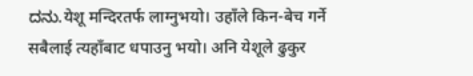ದನು.येशू मन्दिरतर्फ लाग्नुभयो। उहाँले किन-बेच गर्ने सबैलाई त्यहाँबाट धपाउनु भयो। अनि येशूले ढुकुर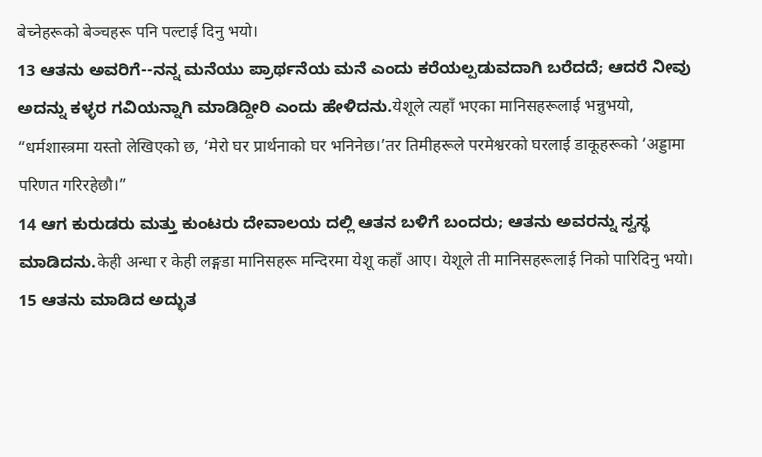बेच्नेहरूको बेञ्चहरू पनि पल्टाई दिनु भयो।
13 ಆತನು ಅವರಿಗೆ--ನನ್ನ ಮನೆಯು ಪ್ರಾರ್ಥನೆಯ ಮನೆ ಎಂದು ಕರೆಯಲ್ಪಡುವದಾಗಿ ಬರೆದದೆ; ಆದರೆ ನೀವು ಅದನ್ನು ಕಳ್ಳರ ಗವಿಯನ್ನಾಗಿ ಮಾಡಿದ್ದೀರಿ ಎಂದು ಹೇಳಿದನು.येशूले त्यहाँ भएका मानिसहरूलाई भन्नुभयो, “धर्मशास्त्रमा यस्तो लेखिएको छ, ‘मेरो घर प्रार्थनाको घर भनिनेछ।’तर तिमीहरूले परमेश्वरको घरलाई डाकूहरूको ‘अड्डामा परिणत गरिरहेछौ।”
14 ಆಗ ಕುರುಡರು ಮತ್ತು ಕುಂಟರು ದೇವಾಲಯ ದಲ್ಲಿ ಆತನ ಬಳಿಗೆ ಬಂದರು; ಆತನು ಅವರನ್ನು ಸ್ವಸ್ಥ ಮಾಡಿದನು.केही अन्धा र केही लङ्गडा मानिसहरू मन्दिरमा येशू कहाँ आए। येशूले ती मानिसहरूलाई निको पारिदिनु भयो।
15 ಆತನು ಮಾಡಿದ ಅದ್ಭುತ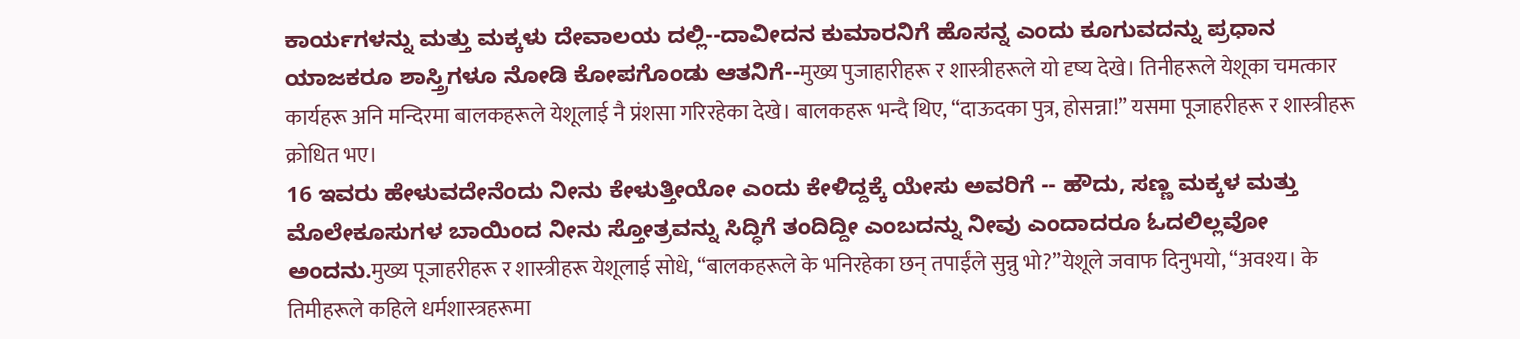ಕಾರ್ಯಗಳನ್ನು ಮತ್ತು ಮಕ್ಕಳು ದೇವಾಲಯ ದಲ್ಲಿ--ದಾವೀದನ ಕುಮಾರನಿಗೆ ಹೊಸನ್ನ ಎಂದು ಕೂಗುವದನ್ನು ಪ್ರಧಾನ ಯಾಜಕರೂ ಶಾಸ್ತ್ರಿಗಳೂ ನೋಡಿ ಕೋಪಗೊಂಡು ಆತನಿಗೆ--मुख्य पुजाहारीहरू र शास्त्रीहरूले यो दृष्य देखे। तिनीहरूले येशूका चमत्कार कार्यहरू अनि मन्दिरमा बालकहरूले येशूलाई नै प्रंशसा गरिरहेका देखे। बालकहरू भन्दै थिए, “दाऊदका पुत्र, होसन्ना!” यसमा पूजाहरीहरू र शास्त्रीहरू क्रोधित भए।
16 ಇವರು ಹೇಳುವದೇನೆಂದು ನೀನು ಕೇಳುತ್ತೀಯೋ ಎಂದು ಕೇಳಿದ್ದಕ್ಕೆ ಯೇಸು ಅವರಿಗೆ -- ಹೌದು, ಸಣ್ಣ ಮಕ್ಕಳ ಮತ್ತು ಮೊಲೇಕೂಸುಗಳ ಬಾಯಿಂದ ನೀನು ಸ್ತೋತ್ರವನ್ನು ಸಿದ್ಧಿಗೆ ತಂದಿದ್ದೀ ಎಂಬದನ್ನು ನೀವು ಎಂದಾದರೂ ಓದಲಿಲ್ಲವೋ ಅಂದನು.मुख्य पूजाहरीहरू र शास्त्रीहरू येशूलाई सोधे, “बालकहरूले के भनिरहेका छन् तपाईंले सुन्नु भो?”येशूले जवाफ दिनुभयो, “अवश्य। के तिमीहरूले कहिले धर्मशास्त्रहरूमा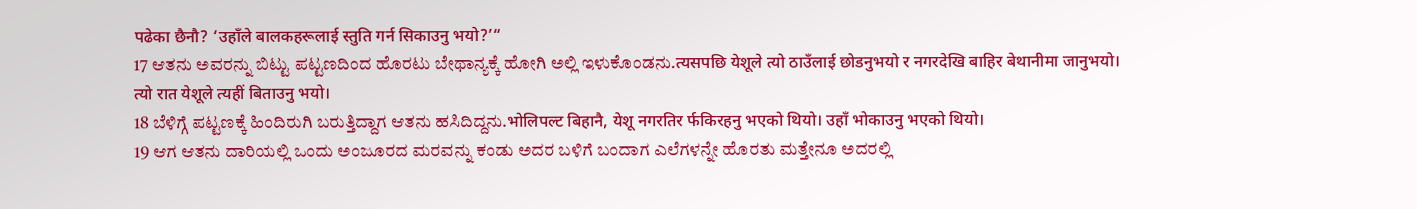पढेका छैनौ? ‘उहाँले बालकहरूलाई स्तुति गर्न सिकाउनु भयो?’“
17 ಆತನು ಅವರನ್ನು ಬಿಟ್ಟು ಪಟ್ಟಣದಿಂದ ಹೊರಟು ಬೇಥಾನ್ಯಕ್ಕೆ ಹೋಗಿ ಅಲ್ಲಿ ಇಳುಕೊಂಡನು.त्यसपछि येशूले त्यो ठाउँलाई छोडनुभयो र नगरदेखि बाहिर बेथानीमा जानुभयो। त्यो रात येशूले त्यहीं बिताउनु भयो।
18 ಬೆಳಿಗ್ಗೆ ಪಟ್ಟಣಕ್ಕೆ ಹಿಂದಿರುಗಿ ಬರುತ್ತಿದ್ದಾಗ ಆತನು ಹಸಿದಿದ್ದನು.भोलिपल्ट बिहानै, येशू नगरतिर र्फकिरहनु भएको थियो। उहाँ भोकाउनु भएको थियो।
19 ಆಗ ಆತನು ದಾರಿಯಲ್ಲಿ ಒಂದು ಅಂಜೂರದ ಮರವನ್ನು ಕಂಡು ಅದರ ಬಳಿಗೆ ಬಂದಾಗ ಎಲೆಗಳನ್ನೇ ಹೊರತು ಮತ್ತೇನೂ ಅದರಲ್ಲಿ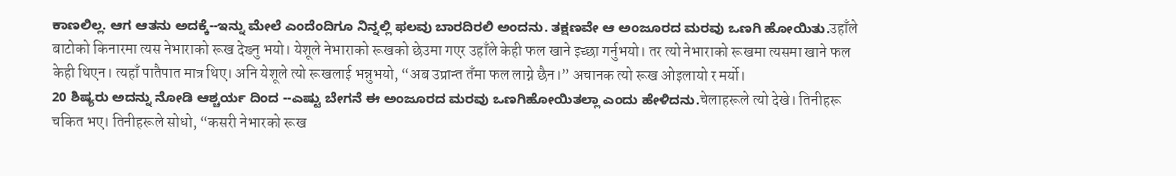ಕಾಣಲಿಲ್ಲ. ಆಗ ಆತನು ಅದಕ್ಕೆ--ಇನ್ನು ಮೇಲೆ ಎಂದೆಂದಿಗೂ ನಿನ್ನಲ್ಲಿ ಫಲವು ಬಾರದಿರಲಿ ಅಂದನು. ತಕ್ಷಣವೇ ಆ ಅಂಜೂರದ ಮರವು ಒಣಗಿ ಹೋಯಿತು.उहाँले बाटोको किनारमा त्यस नेभाराको रूख देख्नु भयो। येशूले नेभाराको रूखको छेउमा गएर उहाँले केही फल खाने इच्छा गर्नुभयो। तर त्यो नेभाराको रूखमा त्यसमा खाने फल केही थिएन। त्यहाँ पातैपात मात्र थिए। अनि येशूले त्यो रूखलाई भन्नुभयो, “अब उप्रान्त तँमा फल लाग्ने छैन।” अचानक त्यो रूख ओइलायो र मर्यो।
20 ಶಿಷ್ಯರು ಅದನ್ನು ನೋಡಿ ಆಶ್ಚರ್ಯ ದಿಂದ --ಎಷ್ಟು ಬೇಗನೆ ಈ ಅಂಜೂರದ ಮರವು ಒಣಗಿಹೋಯಿತಲ್ಲಾ ಎಂದು ಹೇಳಿದನು.चेलाहरूले त्यो देखे। तिनीहरू चकित भए। तिनीहरूले सोधो, “कसरी नेभारको रूख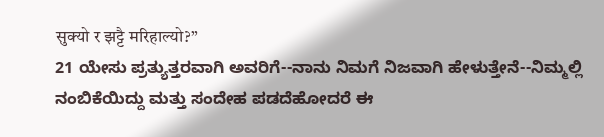सुक्यो र झट्टै मरिहाल्यो?”
21 ಯೇಸು ಪ್ರತ್ಯುತ್ತರವಾಗಿ ಅವರಿಗೆ--ನಾನು ನಿಮಗೆ ನಿಜವಾಗಿ ಹೇಳುತ್ತೇನೆ--ನಿಮ್ಮಲ್ಲಿ ನಂಬಿಕೆಯಿದ್ದು ಮತ್ತು ಸಂದೇಹ ಪಡದೆಹೋದರೆ ಈ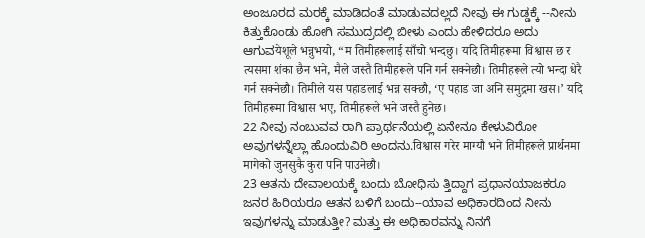ಅಂಜೂರದ ಮರಕ್ಕೆ ಮಾಡಿದಂತೆ ಮಾಡುವದಲ್ಲದೆ ನೀವು ಈ ಗುಡ್ಡಕ್ಕೆ --ನೀನು ಕಿತ್ತುಕೊಂಡು ಹೋಗಿ ಸಮುದ್ರದಲ್ಲಿ ಬೀಳು ಎಂದು ಹೇಳಿದರೂ ಅದು ಆಗುವयेशूले भन्नुभयो, “म तिमीहरूलाई साँचो भन्दछु। यदि तिमीहरूमा विश्वास छ र त्यसमा शंका छैन भने, मैले जस्तै तिमीहरूले पनि गर्न सक्नेछौ। तिमीहरूले त्यो भन्दा धेरै गर्न सक्नेछौ। तिमीले यस पहाडलाई भन्न सक्छौ, ‘ए पहाड जा अनि समुद्रमा खस।’ यदि तिमीहरूमा विश्वास भए, तिमीहरूले भने जस्तै हुनेछ।
22 ನೀವು ನಂಬುವವ ರಾಗಿ ಪ್ರಾರ್ಥನೆಯಲ್ಲಿ ಏನೇನೂ ಕೇಳುವಿರೋ ಅವುಗಳನ್ನೆಲ್ಲಾ ಹೊಂದುವಿರಿ ಅಂದನು.विश्वास गरेर माग्यौ भने तिमीहरूले प्रार्थनमा मागेको जुनसुकै कुरा पनि पाउनेछौ।
23 ಆತನು ದೇವಾಲಯಕ್ಕೆ ಬಂದು ಬೋಧಿಸು ತ್ತಿದ್ದಾಗ ಪ್ರಧಾನಯಾಜಕರೂ ಜನರ ಹಿರಿಯರೂ ಆತನ ಬಳಿಗೆ ಬಂದು--ಯಾವ ಅಧಿಕಾರದಿಂದ ನೀನು ಇವುಗಳನ್ನು ಮಾಡುತ್ತೀ? ಮತ್ತು ಈ ಅಧಿಕಾರವನ್ನು ನಿನಗೆ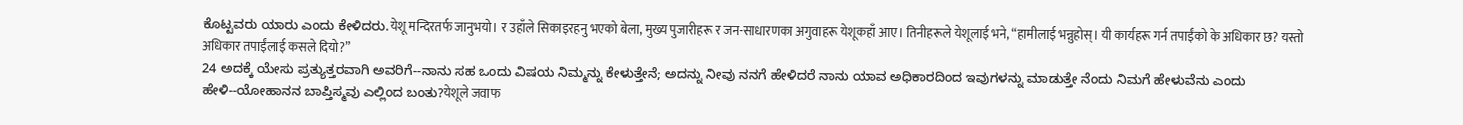ಕೊಟ್ಟವರು ಯಾರು ಎಂದು ಕೇಳಿದರು.येशू मन्दिरतर्फ जानुभयो। र उहाँले सिकाइरहनु भएको बेला, मुख्य पुजारीहरू र जन-साधारणका अगुवाहरू येशूकहाँ आए। तिनीहरूले येशूलाई भने, “हामीलाई भन्नुहोस्। यी कार्यहरू गर्न तपाईंको के अधिकार छ? यस्तो अधिकार तपाईंलाई कसले दियो?”
24 ಅದಕ್ಕೆ ಯೇಸು ಪ್ರತ್ಯುತ್ತರವಾಗಿ ಅವರಿಗೆ--ನಾನು ಸಹ ಒಂದು ವಿಷಯ ನಿಮ್ಮನ್ನು ಕೇಳುತ್ತೇನೆ; ಅದನ್ನು ನೀವು ನನಗೆ ಹೇಳಿದರೆ ನಾನು ಯಾವ ಅಧಿಕಾರದಿಂದ ಇವುಗಳನ್ನು ಮಾಡುತ್ತೇ ನೆಂದು ನಿಮಗೆ ಹೇಳುವೆನು ಎಂದು ಹೇಳಿ--ಯೋಹಾನನ ಬಾಪ್ತಿಸ್ಮವು ಎಲ್ಲಿಂದ ಬಂತು?येशूले जवाफ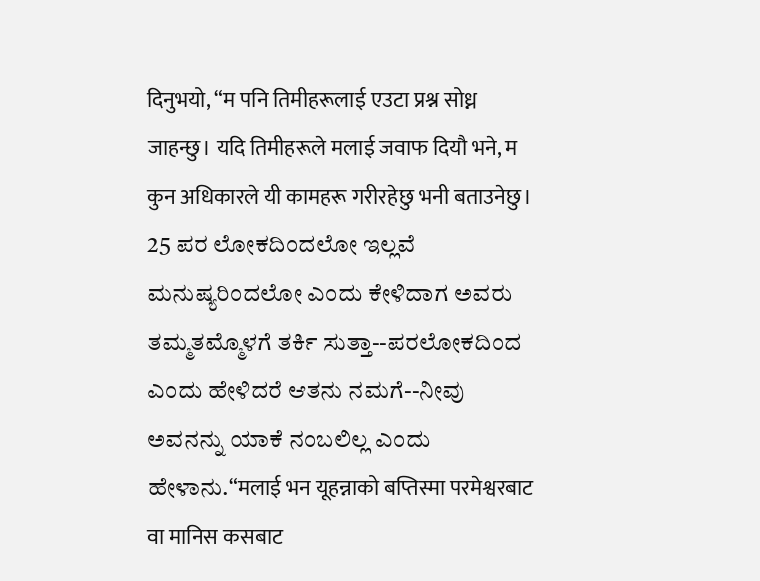दिनुभयो, “म पनि तिमीहरूलाई एउटा प्रश्न सोध्न जाहन्छु। यदि तिमीहरूले मलाई जवाफ दियौ भने, म कुन अधिकारले यी कामहरू गरीरहेछु भनी बताउनेछु।
25 ಪರ ಲೋಕದಿಂದಲೋ ಇಲ್ಲವೆ ಮನುಷ್ಯರಿಂದಲೋ ಎಂದು ಕೇಳಿದಾಗ ಅವರು ತಮ್ಮತಮ್ಮೊಳಗೆ ತರ್ಕಿ ಸುತ್ತಾ--ಪರಲೋಕದಿಂದ ಎಂದು ಹೇಳಿದರೆ ಆತನು ನಮಗೆ--ನೀವು ಅವನನ್ನು ಯಾಕೆ ನಂಬಲಿಲ್ಲ ಎಂದು ಹೇಳಾನು.“मलाई भन यूहन्नाको बप्तिस्मा परमेश्वरबाट वा मानिस कसबाट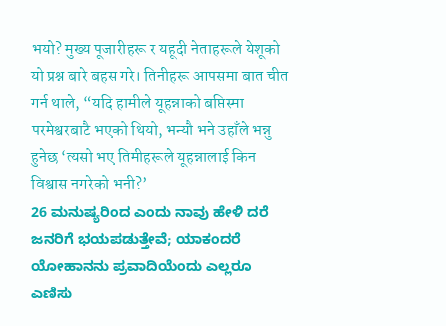भयो? मुख्य पूजारीहरू र यहूदी नेताहरूले येशूको यो प्रश्न बारे बहस गरे। तिनीहरू आपसमा बात चीत गर्न थाले, “यदि हामीले यूहन्नाको बप्तिस्मा परमेश्वरबाटै भएको थियो, भन्यौ भने उहाँले भन्नु हुनेछ ‘त्यसो भए तिमीहरूले यूहन्नालाई किन विश्वास नगरेको भनी?’
26 ಮನುಷ್ಯರಿಂದ ಎಂದು ನಾವು ಹೇಳಿ ದರೆ ಜನರಿಗೆ ಭಯಪಡುತ್ತೇವೆ; ಯಾಕಂದರೆ ಯೋಹಾನನು ಪ್ರವಾದಿಯೆಂದು ಎಲ್ಲರೂ ಎಣಿಸು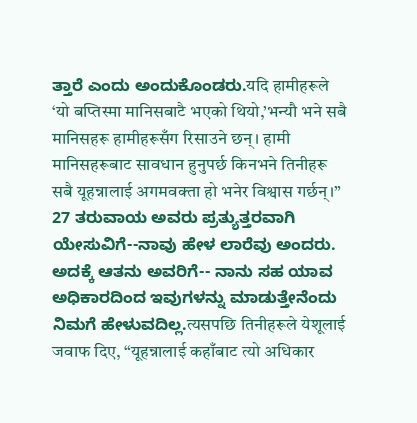ತ್ತಾರೆ ಎಂದು ಅಂದುಕೊಂಡರು.यदि हामीहरूले ‘यो बप्तिस्मा मानिसबाटै भएको थियो,’भन्यौ भने सबै मानिसहरू हामीहरूसँग रिसाउने छन्। हामी मानिसहरूबाट सावधान हुनुपर्छ किनभने तिनीहरू सबै यूहन्नालाई अगमवक्ता हो भनेर विश्वास गर्छन्।”
27 ತರುವಾಯ ಅವರು ಪ್ರತ್ಯುತ್ತರವಾಗಿ ಯೇಸುವಿಗೆ--ನಾವು ಹೇಳ ಲಾರೆವು ಅಂದರು. ಅದಕ್ಕೆ ಆತನು ಅವರಿಗೆ-- ನಾನು ಸಹ ಯಾವ ಅಧಿಕಾರದಿಂದ ಇವುಗಳನ್ನು ಮಾಡುತ್ತೇನೆಂದು ನಿಮಗೆ ಹೇಳುವದಿಲ್ಲ.त्यसपछि तिनीहरूले येशूलाई जवाफ दिए, “यूहन्नालाई कहाँबाट त्यो अधिकार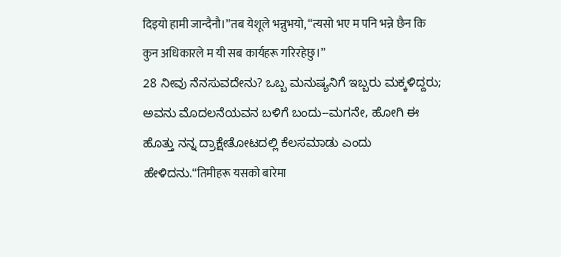दिइयो हामी जान्दैनौ।”तब येशूले भन्नुभयो, “त्यसो भए म पनि भन्ने छैन कि कुन अधिकारले म यी सब कार्यहरू गरिरहेछु।”
28 ನೀವು ನೆನಸುವದೇನು? ಒಬ್ಬ ಮನುಷ್ಯನಿಗೆ ಇಬ್ಬರು ಮಕ್ಕಳಿದ್ದರು; ಅವನು ಮೊದಲನೆಯವನ ಬಳಿಗೆ ಬಂದು--ಮಗನೇ, ಹೋಗಿ ಈ ಹೊತ್ತು ನನ್ನ ದ್ರಾಕ್ಷೇತೋಟದಲ್ಲಿ ಕೆಲಸಮಾಡು ಎಂದು ಹೇಳಿದನು.“तिमीहरू यसको बारेमा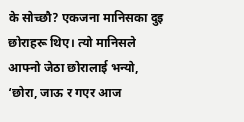के सोच्छौ? एकजना मानिसका दुइ छोराहरू थिए। त्यो मानिसले आफ्नो जेठा छोरालाई भन्यो, ‘छोरा, जाऊ र गएर आज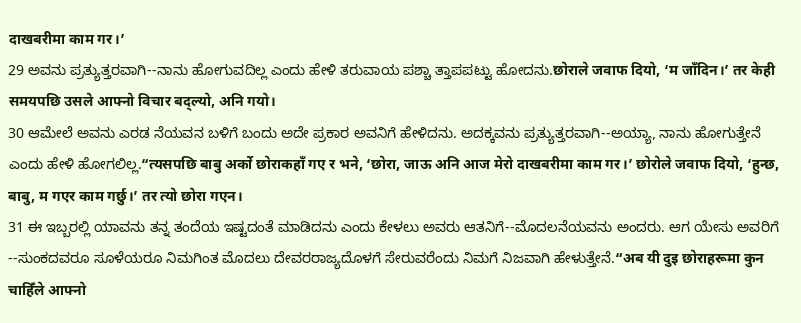दाखबरीमा काम गर।’
29 ಅವನು ಪ್ರತ್ಯುತ್ತರವಾಗಿ--ನಾನು ಹೋಗುವದಿಲ್ಲ ಎಂದು ಹೇಳಿ ತರುವಾಯ ಪಶ್ಚಾ ತ್ತಾಪಪಟ್ಟು ಹೋದನು.छोराले जवाफ दियो, ‘म जाँदिन।’ तर केही समयपछि उसले आफ्नो विचार बद्ल्यो, अनि गयो।
30 ಆಮೇಲೆ ಅವನು ಎರಡ ನೆಯವನ ಬಳಿಗೆ ಬಂದು ಅದೇ ಪ್ರಕಾರ ಅವನಿಗೆ ಹೇಳಿದನು. ಅದಕ್ಕವನು ಪ್ರತ್ಯುತ್ತರವಾಗಿ--ಅಯ್ಯಾ, ನಾನು ಹೋಗುತ್ತೇನೆ ಎಂದು ಹೇಳಿ ಹೋಗಲಿಲ್ಲ.“त्यसपछि बाबु अर्को छोराकहाँ गए र भने, ‘छोरा, जाऊ अनि आज मेरो दाखबरीमा काम गर।’ छोरोले जवाफ दियो, ‘हुन्छ, बाबु, म गएर काम गर्छु।’ तर त्यो छोरा गएन।
31 ಈ ಇಬ್ಬರಲ್ಲಿ ಯಾವನು ತನ್ನ ತಂದೆಯ ಇಷ್ಟದಂತೆ ಮಾಡಿದನು ಎಂದು ಕೇಳಲು ಅವರು ಆತನಿಗೆ--ಮೊದಲನೆಯವನು ಅಂದರು. ಆಗ ಯೇಸು ಅವರಿಗೆ --ಸುಂಕದವರೂ ಸೂಳೆಯರೂ ನಿಮಗಿಂತ ಮೊದಲು ದೇವರರಾಜ್ಯದೊಳಗೆ ಸೇರುವರೆಂದು ನಿಮಗೆ ನಿಜವಾಗಿ ಹೇಳುತ್ತೇನೆ.“अब यी दुइ छोराहरूमा कुन चाहिँले आफ्नो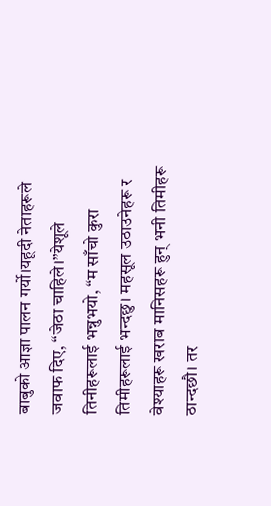बाबुको आज्ञा पालन गर्यो।यहूदी नेताहरूले जवाफ दिए, “जेठा चाहिले।”येशूले तिनीहरूलाई भन्नुभयो, “म साँचो कुरा तिमीहरूलाई भन्दछु। महसूल उठाउनेहरू र वेश्याहरू खराब मानिसहरू हुन् भनी तिमीहरू ठान्दछौ। तर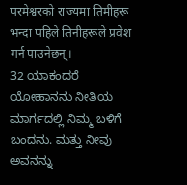परमेश्वरको राज्यमा तिमीहरू भन्दा पहिले तिनीहरूले प्रवेश गर्न पाउनेछन्।
32 ಯಾಕಂದರೆ ಯೋಹಾನನು ನೀತಿಯ ಮಾರ್ಗದಲ್ಲಿ ನಿಮ್ಮ ಬಳಿಗೆ ಬಂದನು. ಮತ್ತು ನೀವು ಅವನನ್ನು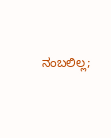ನಂಬಲಿಲ್ಲ;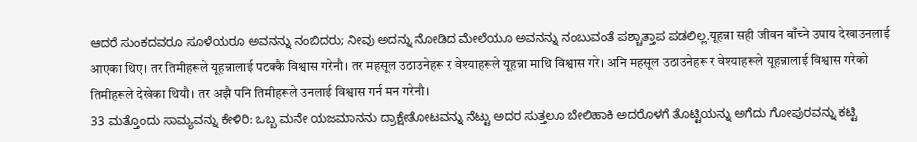ಆದರೆ ಸುಂಕದವರೂ ಸೂಳೆಯರೂ ಅವನನ್ನು ನಂಬಿದರು; ನೀವು ಅದನ್ನು ನೋಡಿದ ಮೇಲೆಯೂ ಅವನನ್ನು ನಂಬುವಂತೆ ಪಶ್ಚಾತ್ತಾಪ ಪಡಲಿಲ್ಲ.यूहन्ना सही जीवन बाँच्ने उपाय देखाउनलाई आएका थिए। तर तिमीहरूले यूहन्नालाई पटक्कै विश्वास गरेनौ। तर महसूल उठाउनेहरू र वेश्याहरूले यूहन्ना माथि विश्वास गरे। अनि महसूल उठाउनेहरू र वेश्याहरूले यूहन्नालाई विश्वास गरेको तिमीहरूले देखेका थियौ। तर अझै पनि तिमीहरूले उनलाई विश्वास गर्न मन गरेनौ।
33 ಮತ್ತೊಂದು ಸಾಮ್ಯವನ್ನು ಕೇಳಿರಿ: ಒಬ್ಬ ಮನೇ ಯಜಮಾನನು ದ್ರಾಕ್ಷೇತೋಟವನ್ನು ನೆಟ್ಟು ಅದರ ಸುತ್ತಲೂ ಬೇಲಿಹಾಕಿ ಅದರೊಳಗೆ ತೊಟ್ಟಿಯನ್ನು ಅಗೆದು ಗೋಪುರವನ್ನು ಕಟ್ಟಿ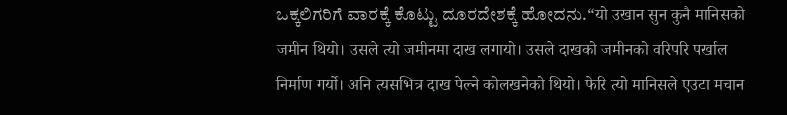ಒಕ್ಕಲಿಗರಿಗೆ ವಾರಕ್ಕೆ ಕೊಟ್ಟು ದೂರದೇಶಕ್ಕೆ ಹೋದನು.“यो उखान सुन कुनै मानिसको जमीन थियो। उसले त्यो जमीनमा दाख लगायो। उसले दाखको जमीनको वरिपरि पर्खाल निर्माण गर्यो। अनि त्यसभित्र दाख पेल्ने कोलखनेको थियो। फेरि त्यो मानिसले एउटा मचान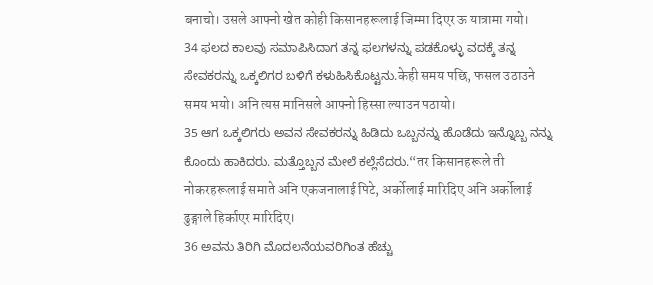बनाचो। उसले आफ्नो खेत कोही किसानहरूलाई जिम्मा दिएर ऊ यात्रामा गयो।
34 ಫಲದ ಕಾಲವು ಸಮಾಪಿಸಿದಾಗ ತನ್ನ ಫಲಗಳನ್ನು ಪಡಕೊಳ್ಳು ವದಕ್ಕೆ ತನ್ನ ಸೇವಕರನ್ನು ಒಕ್ಕಲಿಗರ ಬಳಿಗೆ ಕಳುಹಿಸಿಕೊಟ್ಟನು.केही समय पछि, फसल उठाउने समय भयो। अनि त्यस मानिसले आफ्नो हिस्सा ल्याउन पठायो।
35 ಆಗ ಒಕ್ಕಲಿಗರು ಅವನ ಸೇವಕರನ್ನು ಹಿಡಿದು ಒಬ್ಬನನ್ನು ಹೊಡೆದು ಇನ್ನೊಬ್ಬ ನನ್ನು ಕೊಂದು ಹಾಕಿದರು. ಮತ್ತೊಬ್ಬನ ಮೇಲೆ ಕಲ್ಲೆಸೆದರು.“तर किसानहरूले ती नोकरहरूलाई समाते अनि एकजनालाई पिटे, अर्कोलाई मारिदिए अनि अर्कोलाई ढुङ्गाले हिर्काएर मारिदिए।
36 ಅವನು ತಿರಿಗಿ ಮೊದಲನೆಯವರಿಗಿಂತ ಹೆಚ್ಚು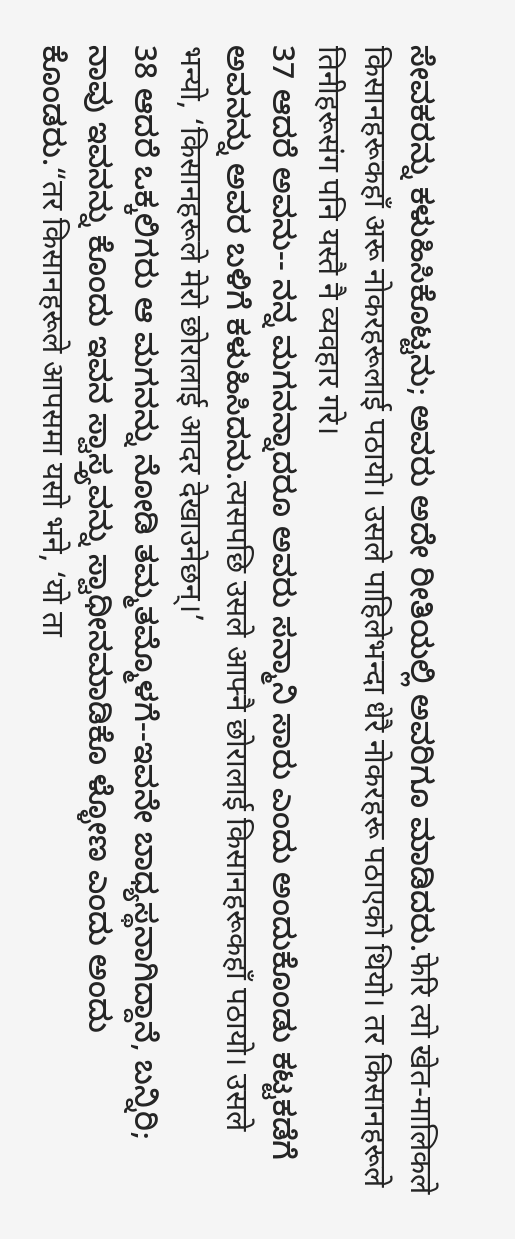ಸೇವಕರನ್ನು ಕಳುಹಿಸಿಕೊಟ್ಟನು; ಅವರು ಅದೇ ರೀತಿಯಲ್ಲಿ ಅವರಿಗೂ ಮಾಡಿದರು.फेरि त्यो खेत-मालिकले किसानहरूकहाँ अरू नोकरहरूलाई पठायो। उसले पाहिलेभन्दा धेरै नोकरहरू पठाएको थियो। तर किसानहरूले तिनीहरूसंग पनि यस्तै नै व्यवहार गरे।
37 ಆದರೆ ಅವನು-- ನನ್ನ ಮಗನನ್ನಾದರೂ ಅವರು ಸನ್ಮಾನಿ ಸಾರು ಎಂದು ಅಂದುಕೊಂಡು ಕಟ್ಟಕಡೆಗೆ ಅವನನ್ನು ಅವರ ಬಳಿಗೆ ಕಳುಹಿಸಿದನು.त्यसपछि उसले आफ्नै छोरालाई किसानहरूकहाँ पठायो। उसले भन्यो, ‘किसानहरूले मेरो छोरालाई आदर देखाउनेछन्।’
38 ಆದರೆ ಒಕ್ಕಲಿಗರು ಆ ಮಗನನ್ನು ನೋಡಿ ತಮ್ಮತಮ್ಮೊಳಗೆ--ಇವನೇ ಬಾಧ್ಯಸ್ಥನಾಗಿದ್ದಾನೆ, ಬನ್ನಿರಿ; ನಾವು ಇವನನ್ನು ಕೊಂದು ಇವನ ಸ್ವಾಸ್ತ್ಯವನ್ನು ಸ್ವಾಧೀನಮಾಡಿಕೊ ಳ್ಳೋಣ ಎಂದು ಅಂದು ಕೊಂಡರು.“तर किसानहरूले आपसमा यसो भने, ‘यो ता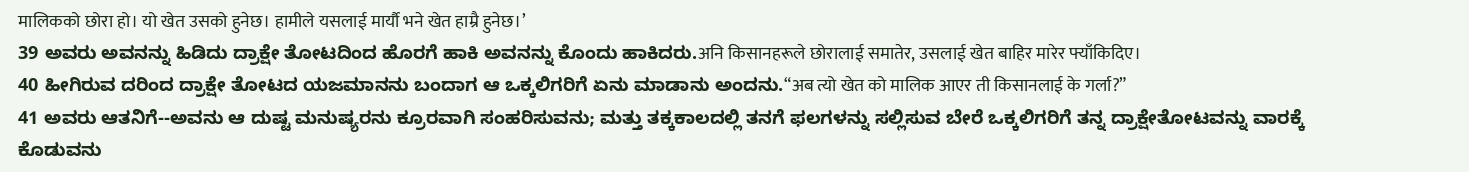मालिकको छोरा हो। यो खेत उसको हुनेछ। हामीले यसलाई मार्यौ भने खेत हाम्रै हुनेछ।’
39 ಅವರು ಅವನನ್ನು ಹಿಡಿದು ದ್ರಾಕ್ಷೇ ತೋಟದಿಂದ ಹೊರಗೆ ಹಾಕಿ ಅವನನ್ನು ಕೊಂದು ಹಾಕಿದರು.अनि किसानहरूले छोरालाई समातेर, उसलाई खेत बाहिर मारेर फ्याँकिदिए।
40 ಹೀಗಿರುವ ದರಿಂದ ದ್ರಾಕ್ಷೇ ತೋಟದ ಯಜಮಾನನು ಬಂದಾಗ ಆ ಒಕ್ಕಲಿಗರಿಗೆ ಏನು ಮಾಡಾನು ಅಂದನು.“अब त्यो खेत को मालिक आएर ती किसानलाई के गर्ला?”
41 ಅವರು ಆತನಿಗೆ--ಅವನು ಆ ದುಷ್ಟ ಮನುಷ್ಯರನು ಕ್ರೂರವಾಗಿ ಸಂಹರಿಸುವನು; ಮತ್ತು ತಕ್ಕಕಾಲದಲ್ಲಿ ತನಗೆ ಫಲಗಳನ್ನು ಸಲ್ಲಿಸುವ ಬೇರೆ ಒಕ್ಕಲಿಗರಿಗೆ ತನ್ನ ದ್ರಾಕ್ಷೇತೋಟವನ್ನು ವಾರಕ್ಕೆ ಕೊಡುವನು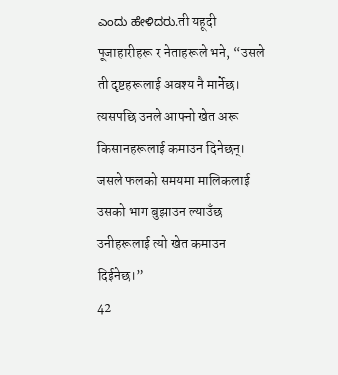ಎಂದು ಹೇಳಿದರು.ती यहूदी पूजाहारीहरू र नेताहरूले भने, “उसले ती दृष्टहरूलाई अवश्य नै मार्नेछ। त्यसपछि उनले आफ्नो खेत अरू किसानहरूलाई कमाउन दिनेछन्। जसले फलको समयमा मालिकलाई उसको भाग बुझाउन ल्याउँछ उनीहरूलाई त्यो खेत कमाउन दिईनेछ।”
42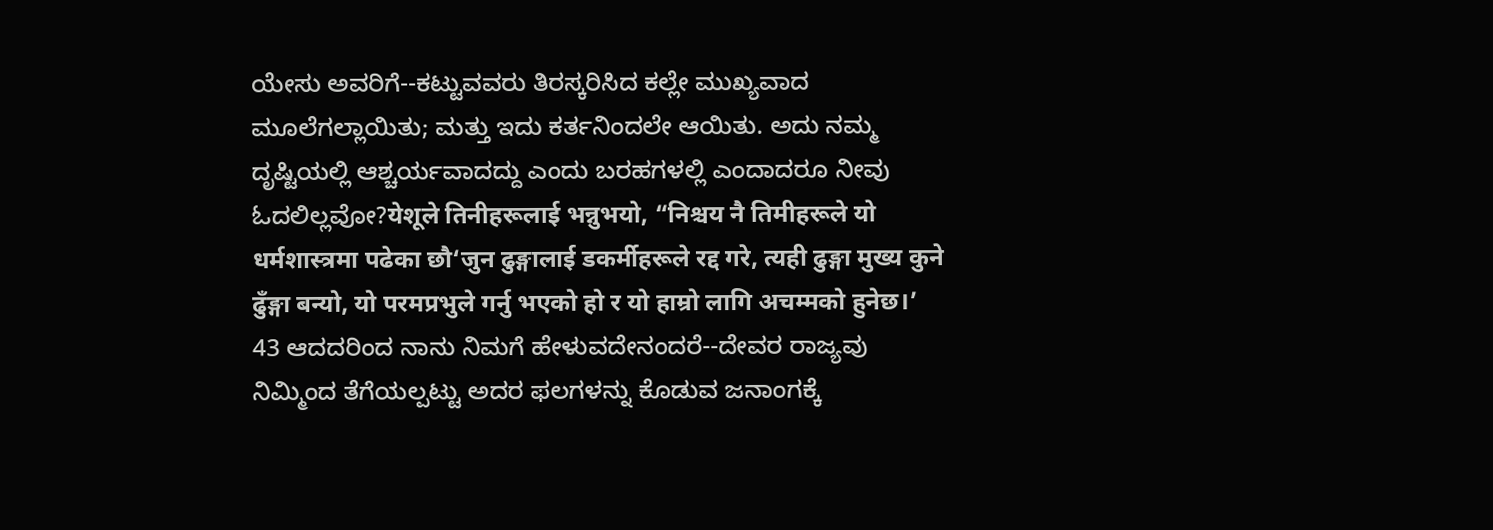ಯೇಸು ಅವರಿಗೆ--ಕಟ್ಟುವವರು ತಿರಸ್ಕರಿಸಿದ ಕಲ್ಲೇ ಮುಖ್ಯವಾದ ಮೂಲೆಗಲ್ಲಾಯಿತು; ಮತ್ತು ಇದು ಕರ್ತನಿಂದಲೇ ಆಯಿತು. ಅದು ನಮ್ಮ ದೃಷ್ಟಿಯಲ್ಲಿ ಆಶ್ಚರ್ಯವಾದದ್ದು ಎಂದು ಬರಹಗಳಲ್ಲಿ ಎಂದಾದರೂ ನೀವು ಓದಲಿಲ್ಲವೋ?येशूले तिनीहरूलाई भन्नुभयो, “निश्चय नै तिमीहरूले यो धर्मशास्त्रमा पढेका छौ‘जुन ढुङ्गालाई डकर्मीहरूले रद्द गरे, त्यही ढुङ्गा मुख्य कुने ढुँङ्गा बन्यो, यो परमप्रभुले गर्नु भएको हो र यो हाम्रो लागि अचम्मको हुनेछ।’
43 ಆದದರಿಂದ ನಾನು ನಿಮಗೆ ಹೇಳುವದೇನಂದರೆ--ದೇವರ ರಾಜ್ಯವು ನಿಮ್ಮಿಂದ ತೆಗೆಯಲ್ಪಟ್ಟು ಅದರ ಫಲಗಳನ್ನು ಕೊಡುವ ಜನಾಂಗಕ್ಕೆ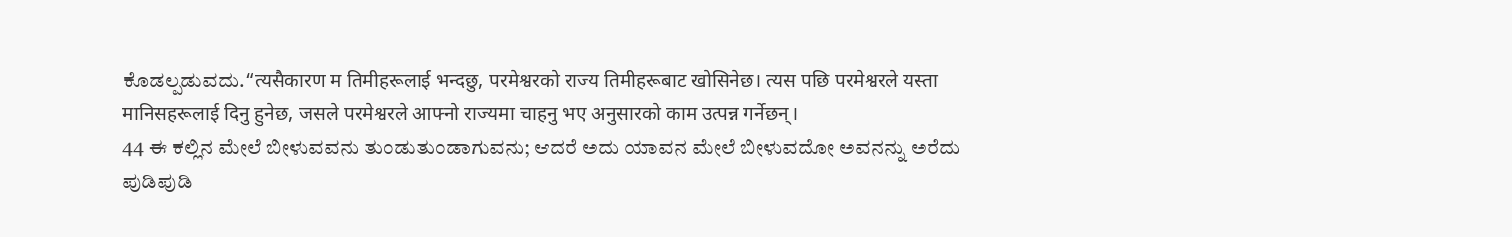ಕೊಡಲ್ಪಡುವದು.“त्यसैकारण म तिमीहरूलाई भन्दछु, परमेश्वरको राज्य तिमीहरूबाट खोसिनेछ। त्यस पछि परमेश्वरले यस्ता मानिसहरूलाई दिनु हुनेछ, जसले परमेश्वरले आफ्नो राज्यमा चाहनु भए अनुसारको काम उत्पन्न गर्नेछन्।
44 ಈ ಕಲ್ಲಿನ ಮೇಲೆ ಬೀಳುವವನು ತುಂಡುತುಂಡಾಗುವನು; ಆದರೆ ಅದು ಯಾವನ ಮೇಲೆ ಬೀಳುವದೋ ಅವನನ್ನು ಅರೆದು ಪುಡಿಪುಡಿ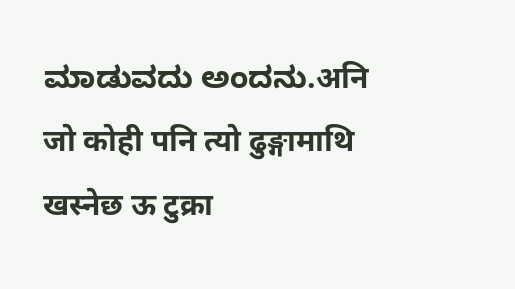ಮಾಡುವದು ಅಂದನು.अनि जो कोही पनि त्यो ढुङ्गामाथि खस्नेछ ऊ टुक्रा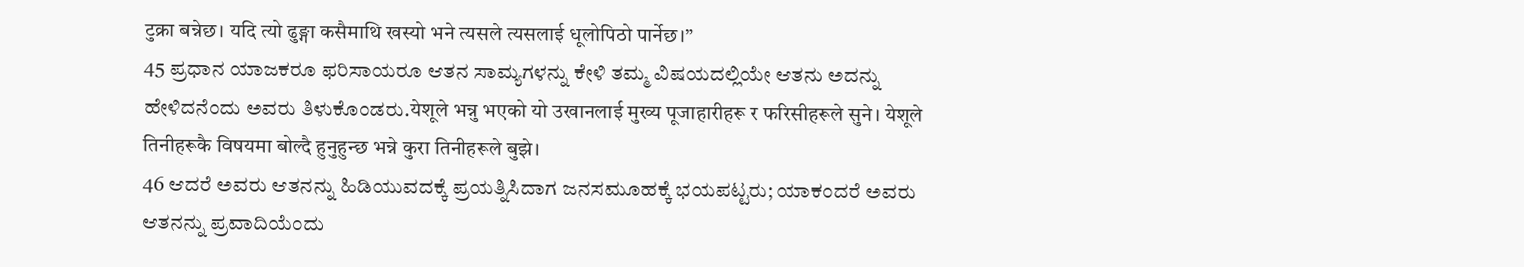टुक्रा बन्नेछ। यदि त्यो ढुङ्गा कसैमाथि खस्यो भने त्यसले त्यसलाई धूलोपिठो पार्नेछ।”
45 ಪ್ರಧಾನ ಯಾಜಕರೂ ಫರಿಸಾಯರೂ ಆತನ ಸಾಮ್ಯಗಳನ್ನು ಕೇಳಿ ತಮ್ಮ ವಿಷಯದಲ್ಲಿಯೇ ಆತನು ಅದನ್ನು ಹೇಳಿದನೆಂದು ಅವರು ತಿಳುಕೊಂಡರು.येशूले भन्नु भएको यो उखानलाई मुख्य पूजाहारीहरू र फरिसीहरूले सुने। येशूले तिनीहरूकै विषयमा बोल्दै हुनुहुन्छ भन्ने कुरा तिनीहरूले बुझे।
46 ಆದರೆ ಅವರು ಆತನನ್ನು ಹಿಡಿಯುವದಕ್ಕೆ ಪ್ರಯತ್ನಿಸಿದಾಗ ಜನಸಮೂಹಕ್ಕೆ ಭಯಪಟ್ಟರು; ಯಾಕಂದರೆ ಅವರು ಆತನನ್ನು ಪ್ರವಾದಿಯೆಂದು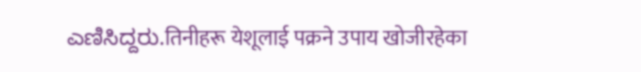ಎಣಿಸಿದ್ದರು.तिनीहरू येशूलाई पक्रने उपाय खोजीरहेका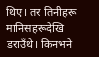थिए। तर तिनीहरू मानिसहरूदेखि डराउँथे। किनभने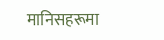मानिसहरूमा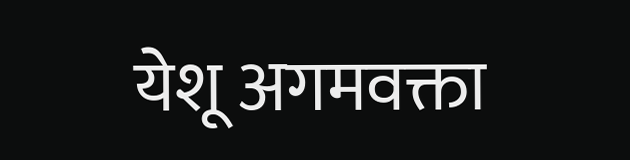येशू अगमवक्ता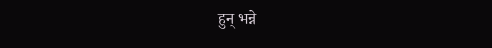हुन् भन्ने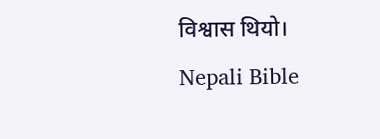विश्वास थियो।
Nepali Bible